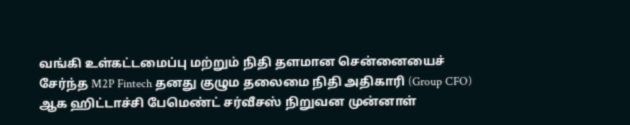வங்கி உள்கட்டமைப்பு மற்றும் நிதி தளமான சென்னையைச் சேர்ந்த M2P Fintech தனது குழும தலைமை நிதி அதிகாரி (Group CFO) ஆக ஹிட்டாச்சி பேமெண்ட் சர்வீசஸ் நிறுவன முன்னாள்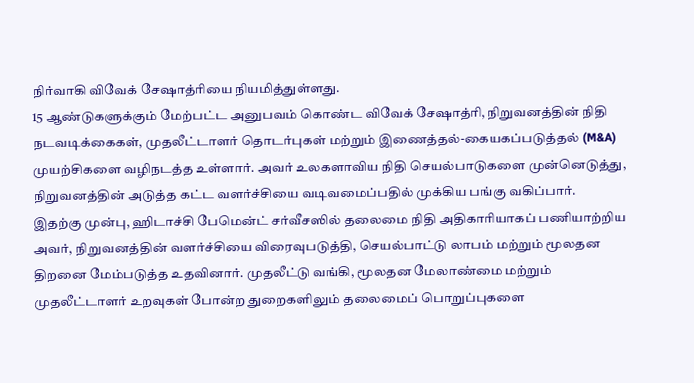நிர்வாகி விவேக் சேஷாத்ரியை நியமித்துள்ளது.
15 ஆண்டுகளுக்கும் மேற்பட்ட அனுபவம் கொண்ட விவேக் சேஷாத்ரி, நிறுவனத்தின் நிதி நடவடிக்கைகள், முதலீட்டாளர் தொடர்புகள் மற்றும் இணைத்தல்-கையகப்படுத்தல் (M&A) முயற்சிகளை வழிநடத்த உள்ளார். அவர் உலகளாவிய நிதி செயல்பாடுகளை முன்னெடுத்து, நிறுவனத்தின் அடுத்த கட்ட வளர்ச்சியை வடிவமைப்பதில் முக்கிய பங்கு வகிப்பார்.
இதற்கு முன்பு, ஹிடாச்சி பேமென்ட் சர்வீசஸில் தலைமை நிதி அதிகாரியாகப் பணியாற்றிய அவர், நிறுவனத்தின் வளர்ச்சியை விரைவுபடுத்தி, செயல்பாட்டு லாபம் மற்றும் மூலதன திறனை மேம்படுத்த உதவினார். முதலீட்டு வங்கி, மூலதன மேலாண்மை மற்றும் முதலீட்டாளர் உறவுகள் போன்ற துறைகளிலும் தலைமைப் பொறுப்புகளை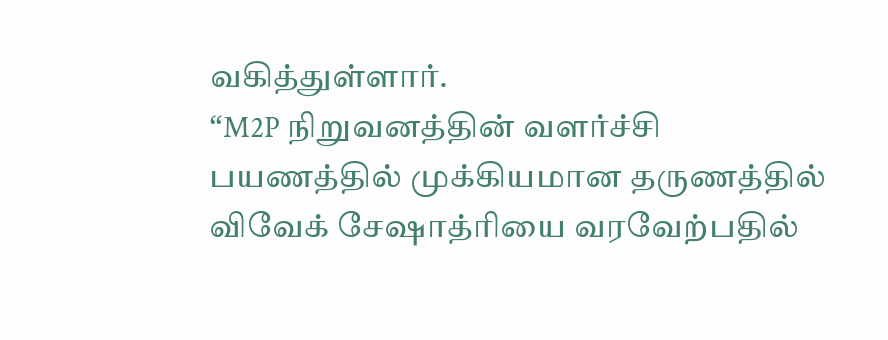வகித்துள்ளார்.
“M2P நிறுவனத்தின் வளர்ச்சி பயணத்தில் முக்கியமான தருணத்தில் விவேக் சேஷாத்ரியை வரவேற்பதில்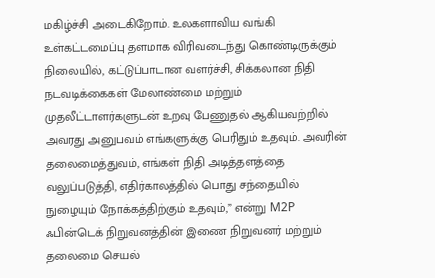மகிழ்ச்சி அடைகிறோம். உலகளாவிய வங்கி உள்கட்டமைப்பு தளமாக விரிவடைந்து கொண்டிருக்கும் நிலையில், கட்டுப்பாடான வளர்ச்சி, சிக்கலான நிதி நடவடிக்கைகள் மேலாண்மை மற்றும் முதலீட்டாளர்களுடன் உறவு பேணுதல் ஆகியவற்றில் அவரது அனுபவம் எங்களுக்கு பெரிதும் உதவும். அவரின் தலைமைத்துவம், எங்கள் நிதி அடித்தளத்தை வலுப்படுத்தி, எதிர்காலத்தில் பொது சந்தையில் நுழையும் நோக்கத்திற்கும் உதவும்,” என்று M2P ஃபின்டெக் நிறுவனத்தின் இணை நிறுவனர் மற்றும் தலைமை செயல்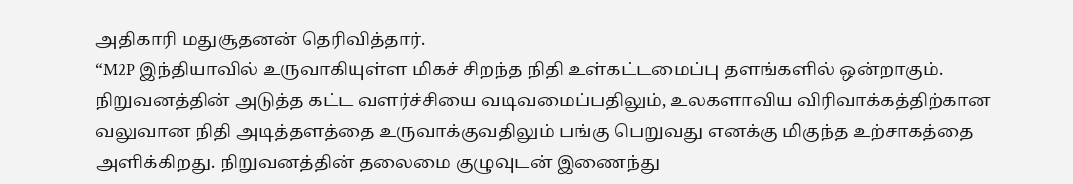அதிகாரி மதுசூதனன் தெரிவித்தார்.
“M2P இந்தியாவில் உருவாகியுள்ள மிகச் சிறந்த நிதி உள்கட்டமைப்பு தளங்களில் ஒன்றாகும். நிறுவனத்தின் அடுத்த கட்ட வளர்ச்சியை வடிவமைப்பதிலும், உலகளாவிய விரிவாக்கத்திற்கான வலுவான நிதி அடித்தளத்தை உருவாக்குவதிலும் பங்கு பெறுவது எனக்கு மிகுந்த உற்சாகத்தை அளிக்கிறது. நிறுவனத்தின் தலைமை குழுவுடன் இணைந்து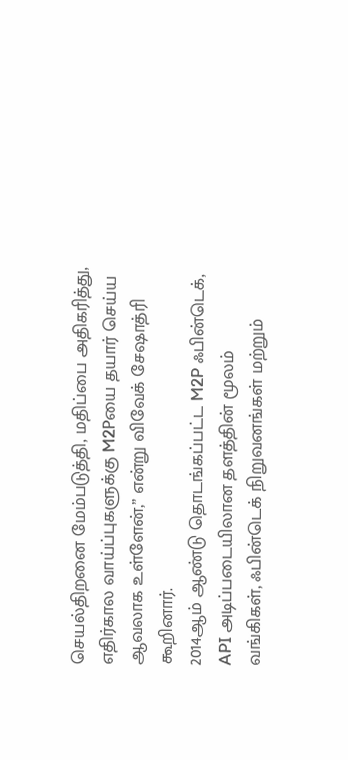செயல்திறனை மேம்படுத்தி, மதிப்பை அதிகரித்து, எதிர்கால வாய்ப்புகளுக்கு M2Pயை தயார் செய்ய ஆவலாக உள்ளேன்,” என்று விவேக் சேஷாத்ரி கூறினார்.
2014ஆம் ஆண்டு தொடங்கப்பட்ட M2P ஃபின்டெக், API அடிப்படையிலான தளத்தின் மூலம் வங்கிகள், ஃபின்டெக் நிறுவனங்கள் மற்றும்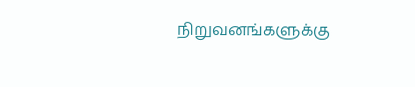நிறுவனங்களுக்கு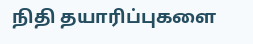நிதி தயாரிப்புகளை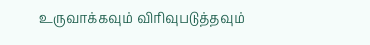உருவாக்கவும் விரிவுபடுத்தவும்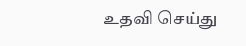உதவி செய்து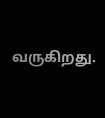வருகிறது.